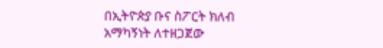በኢትዮጵያ ቡና ስፖርት ክለብ አማካኝነት ለተዘጋጀው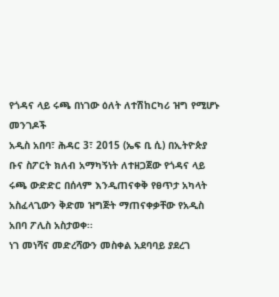የጎዳና ላይ ሩጫ በነገው ዕለት ለተሽከርካሪ ዝግ የሚሆኑ መንገዶች
አዲስ አበባ፣ ሕዳር 3፣ 2015 (ኤፍ ቢ ሲ) በኢትዮጵያ ቡና ስፖርት ክለብ አማካኝነት ለተዘጋጀው የጎዳና ላይ ሩጫ ውድድር በሰላም እንዲጠናቀቅ የፀጥታ አካላት አስፈላጊውን ቅድመ ዝግጅት ማጠናቀቃቸው የአዲስ አበባ ፖሊስ አስታወቀ፡፡
ነገ መነሻና መድረሻውን መስቀል አደባባይ ያደረገ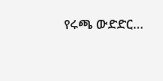የሩጫ ውድድር…